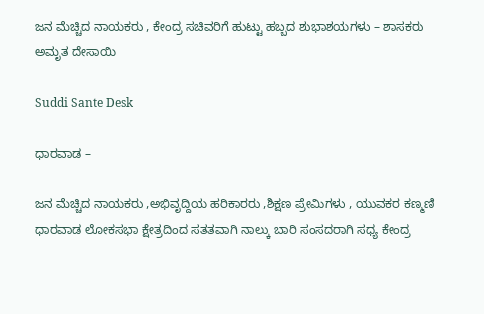ಜನ ಮೆಚ್ಚಿದ ನಾಯಕರು , ಕೇಂದ್ರ ಸಚಿವರಿಗೆ ಹುಟ್ಟು ಹಬ್ಬದ ಶುಭಾಶಯಗಳು – ಶಾಸಕರು ಅಮೃತ ದೇಸಾಯಿ

Suddi Sante Desk

ಧಾರವಾಡ –

ಜನ ಮೆಚ್ಚಿದ ನಾಯಕರು ,ಅಭಿವೃದ್ದಿಯ ಹರಿಕಾರರು ,ಶಿಕ್ಷಣ ಪ್ರೇಮಿಗಳು , ಯುವಕರ ಕಣ್ಮಣಿ ಧಾರವಾಡ ಲೋಕಸಭಾ ಕ್ಷೇತ್ರದಿಂದ ಸತತವಾಗಿ ನಾಲ್ಕು ಬಾರಿ ಸಂಸದರಾಗಿ ಸಧ್ಯ ಕೇಂದ್ರ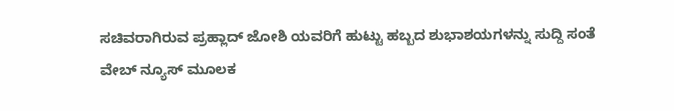ಸಚಿವರಾಗಿರುವ ಪ್ರಹ್ಲಾದ್ ಜೋಶಿ ಯವರಿಗೆ ಹುಟ್ಟು ಹಬ್ಬದ ಶುಭಾಶಯಗಳನ್ನು ಸುದ್ದಿ ಸಂತೆ ವೇಬ್ ನ್ಯೂಸ್ ಮೂಲಕ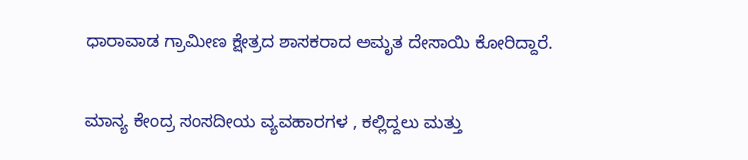ಧಾರಾವಾಡ ಗ್ರಾಮೀಣ ಕ್ಷೇತ್ರದ ಶಾಸಕರಾದ ಅಮೃತ ದೇಸಾಯಿ ಕೋರಿದ್ದಾರೆ.

ಮಾನ್ಯ ಕೇಂದ್ರ ಸಂಸದೀಯ ವ್ಯವಹಾರಗಳ , ಕಲ್ಲಿದ್ದಲು ಮತ್ತು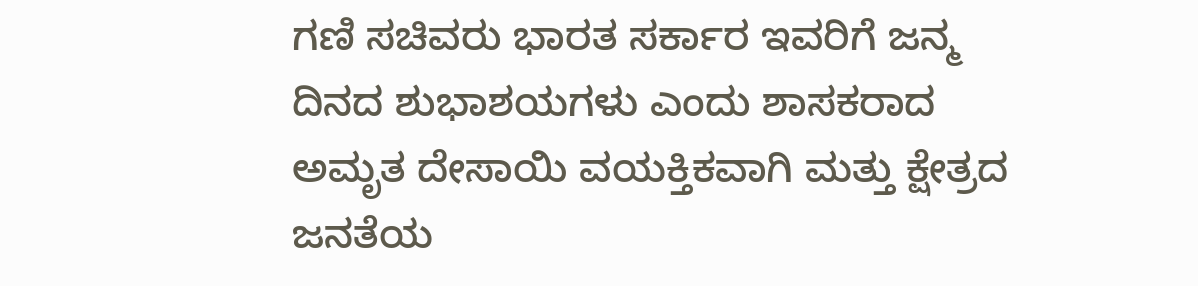ಗಣಿ ಸಚಿವರು ಭಾರತ ಸರ್ಕಾರ ಇವರಿಗೆ ಜನ್ಮ ದಿನದ ಶುಭಾಶಯಗಳು ಎಂದು ಶಾಸಕರಾದ ಅಮೃತ ದೇಸಾಯಿ ವಯಕ್ತಿಕವಾಗಿ ಮತ್ತು ಕ್ಷೇತ್ರದ ಜನತೆಯ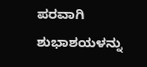ಪರವಾಗಿ ಶುಭಾಶಯಳನ್ನು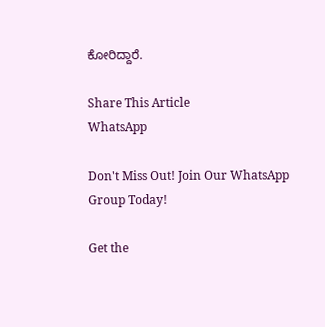ಕೋರಿದ್ದಾರೆ.

Share This Article
WhatsApp

Don't Miss Out! Join Our WhatsApp Group Today!

Get the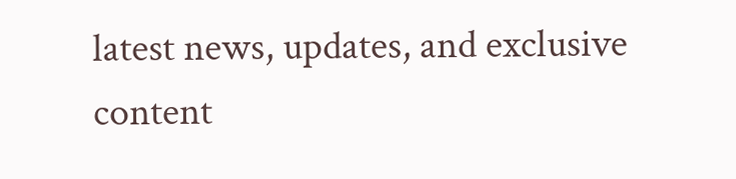latest news, updates, and exclusive content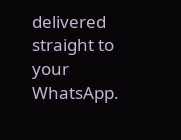delivered straight to your WhatsApp.